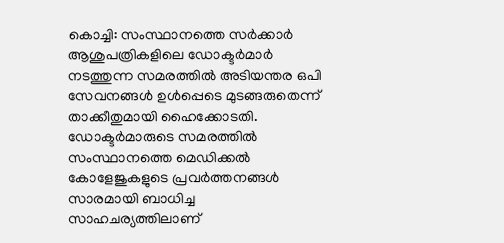കൊച്ചി: സംസ്ഥാനത്തെ സർക്കാർ ആശുപത്രികളിലെ ഡോക്ടർമാർ നടത്തുന്ന സമരത്തിൽ അടിയന്തര ഒപി സേവനങ്ങൾ ഉൾപ്പെടെ മുടങ്ങരുതെന്ന് താക്കീതുമായി ഹൈക്കോടതി. ഡോക്ടർമാരുടെ സമരത്തിൽ സംസ്ഥാനത്തെ മെഡിക്കൽ കോളേജുകളുടെ പ്രവർത്തനങ്ങൾ സാരമായി ബാധിച്ച സാഹചര്യത്തിലാണ്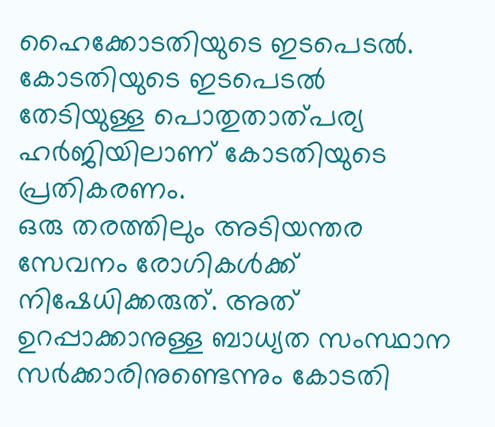ഹൈക്കോടതിയുടെ ഇടപെടൽ. കോടതിയുടെ ഇടപെടൽ തേടിയുള്ള പൊതുതാത്പര്യ ഹർജിയിലാണ് കോടതിയുടെ പ്രതികരണം.
ഒരു തരത്തിലും അടിയന്തര സേവനം രോഗികൾക്ക് നിഷേധിക്കരുത്. അത് ഉറപ്പാക്കാനുള്ള ബാധ്യത സംസ്ഥാന സർക്കാരിനുണ്ടെന്നും കോടതി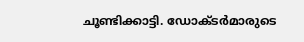ചൂണ്ടിക്കാട്ടി. ഡോക്ടർമാരുടെ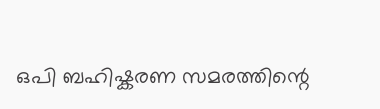ഒപി ബഹിഷ്കരണ സമരത്തിന്റെ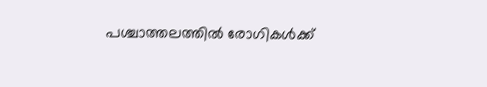പശ്ചാത്തലത്തിൽ രോഗികൾക്ക്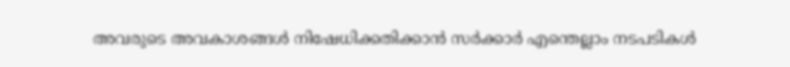അവരുടെ അവകാശങ്ങൾ നിഷേധിക്കതിക്കാൻ സർക്കാർ എന്തെല്ലാം നടപടികൾ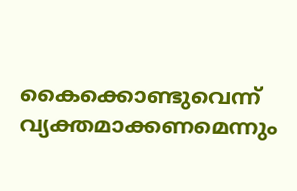കൈക്കൊണ്ടുവെന്ന് വ്യക്തമാക്കണമെന്നും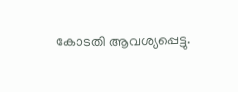കോടതി ആവശ്യപ്പെട്ടു.